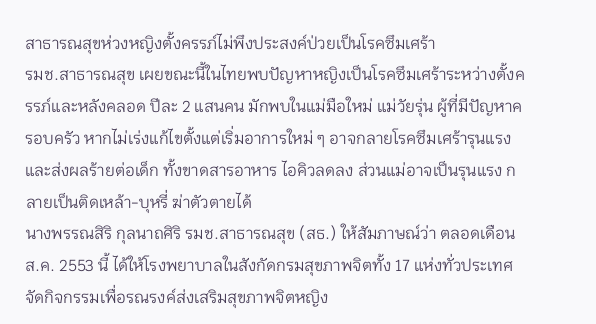สาธารณสุขห่วงหญิงตั้งครรภ์ไม่พึงประสงค์ป่วยเป็นโรคซึมเศร้า
รมช.สาธารณสุข เผยขณะนี้ในไทยพบปัญหาหญิงเป็นโรคซึมเศร้าระหว่างตั้งครรภ์และหลังคลอด ปีละ 2 แสนคน มักพบในแม่มือใหม่ แม่วัยรุ่น ผู้ที่มีปัญหาครอบครัว หากไม่เร่งแก้ไขตั้งแต่เริ่มอาการใหม่ ๆ อาจกลายโรคซึมเศร้ารุนแรง และส่งผลร้ายต่อเด็ก ทั้งขาดสารอาหาร ไอคิวลดลง ส่วนแม่อาจเป็นรุนแรง กลายเป็นติดเหล้า-บุหรี่ ฆ่าตัวตายได้
นางพรรณสิริ กุลนาถศิริ รมช.สาธารณสุข (สธ.) ให้สัมภาษณ์ว่า ตลอดเดือน ส.ค. 2553 นี้ ได้ให้โรงพยาบาลในสังกัดกรมสุขภาพจิตทั้ง 17 แห่งทั่วประเทศ จัดกิจกรรมเพื่อรณรงค์ส่งเสริมสุขภาพจิตหญิง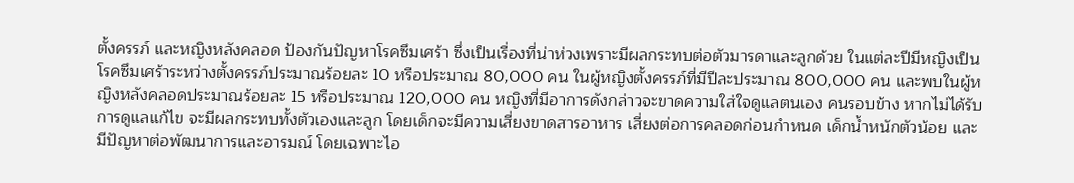ตั้งครรภ์ และหญิงหลังคลอด ป้องกันปัญหาโรคซึมเศร้า ซึ่งเป็นเรื่องที่น่าห่วงเพราะมีผลกระทบต่อตัวมารดาและลูกด้วย ในแต่ละปีมีหญิงเป็นโรคซึมเศร้าระหว่างตั้งครรภ์ประมาณร้อยละ 10 หรือประมาณ 80,000 คน ในผู้หญิงตั้งครรภ์ที่มีปีละประมาณ 800,000 คน และพบในผู้หญิงหลังคลอดประมาณร้อยละ 15 หรือประมาณ 120,000 คน หญิงที่มีอาการดังกล่าวจะขาดความใส่ใจดูแลตนเอง คนรอบข้าง หากไม่ได้รับการดูแลแก้ไข จะมีผลกระทบทั้งตัวเองและลูก โดยเด็กจะมีความเสี่ยงขาดสารอาหาร เสี่ยงต่อการคลอดก่อนกำหนด เด็กน้ำหนักตัวน้อย และมีปัญหาต่อพัฒนาการและอารมณ์ โดยเฉพาะไอ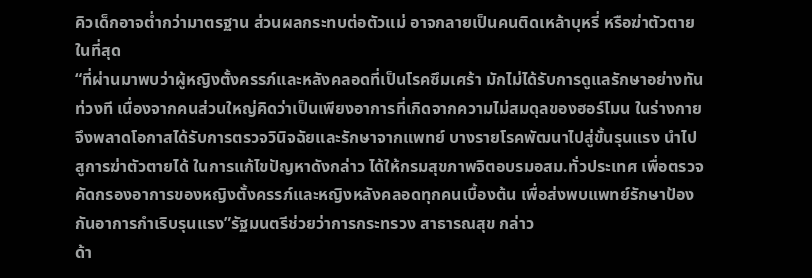คิวเด็กอาจต่ำกว่ามาตรฐาน ส่วนผลกระทบต่อตัวแม่ อาจกลายเป็นคนติดเหล้าบุหรี่ หรือฆ่าตัวตายในที่สุด
“ที่ผ่านมาพบว่าผู้หญิงตั้งครรภ์และหลังคลอดที่เป็นโรคซึมเศร้า มักไม่ได้รับการดูแลรักษาอย่างทันท่วงที เนื่องจากคนส่วนใหญ่คิดว่าเป็นเพียงอาการที่เกิดจากความไม่สมดุลของฮอร์โมน ในร่างกาย จึงพลาดโอกาสได้รับการตรวจวินิจฉัยและรักษาจากแพทย์ บางรายโรคพัฒนาไปสู่ขั้นรุนแรง นำไปสูการฆ่าตัวตายได้ ในการแก้ไขปัญหาดังกล่าว ได้ให้กรมสุขภาพจิตอบรมอสม.ทั่วประเทศ เพื่อตรวจคัดกรองอาการของหญิงตั้งครรภ์และหญิงหลังคลอดทุกคนเบื้องต้น เพื่อส่งพบแพทย์รักษาป้องกันอาการกำเริบรุนแรง”รัฐมนตรีช่วยว่าการกระทรวง สาธารณสุข กล่าว
ด้า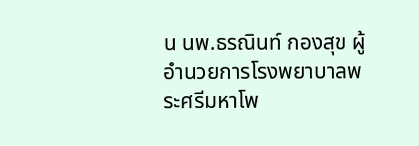น นพ.ธรณินท์ กองสุข ผู้อำนวยการโรงพยาบาลพระศรีมหาโพ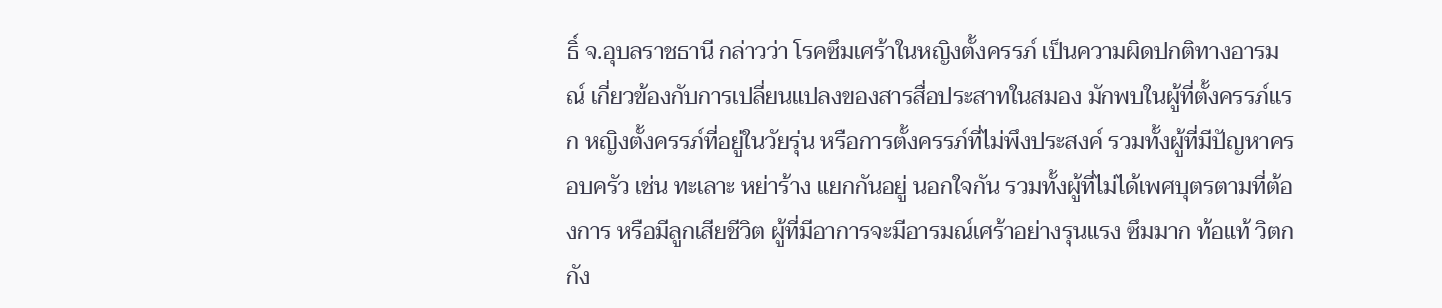ธิ์ จ.อุบลราชธานี กล่าวว่า โรคซึมเศร้าในหญิงตั้งครรภ์ เป็นความผิดปกติทางอารมณ์ เกี่ยวข้องกับการเปลี่ยนแปลงของสารสื่อประสาทในสมอง มักพบในผู้ที่ตั้งครรภ์แรก หญิงตั้งครรภ์ที่อยู่ในวัยรุ่น หรือการตั้งครรภ์ที่ไม่พึงประสงค์ รวมทั้งผู้ที่มีปัญหาครอบครัว เช่น ทะเลาะ หย่าร้าง แยกกันอยู่ นอกใจกัน รวมทั้งผู้ที่ไม่ได้เพศบุตรตามที่ต้องการ หรือมีลูกเสียชีวิต ผู้ที่มีอาการจะมีอารมณ์เศร้าอย่างรุนแรง ซึมมาก ท้อแท้ วิตกกัง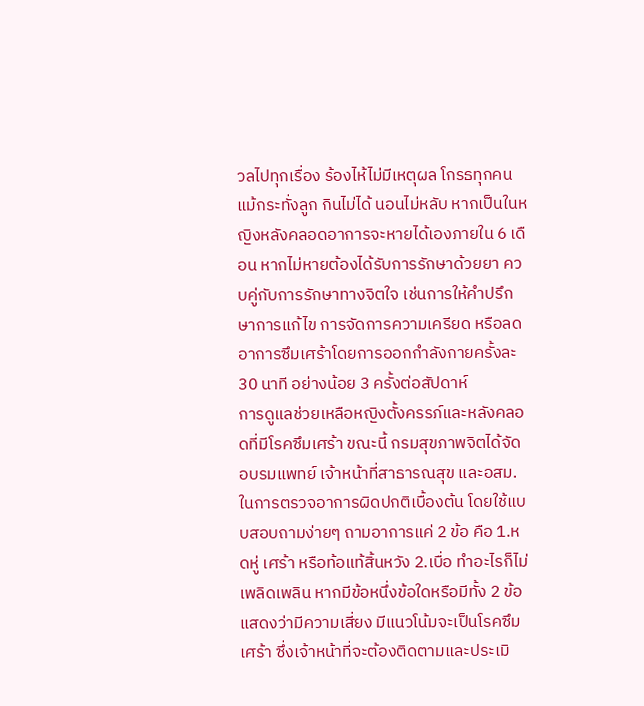วลไปทุกเรื่อง ร้องไห้ไม่มีเหตุผล โกรธทุกคนแม้กระทั่งลูก กินไม่ได้ นอนไม่หลับ หากเป็นในหญิงหลังคลอดอาการจะหายได้เองภายใน 6 เดือน หากไม่หายต้องได้รับการรักษาด้วยยา ควบคู่กับการรักษาทางจิตใจ เช่นการให้คำปรึกษาการแก้ไข การจัดการความเครียด หรือลดอาการซึมเศร้าโดยการออกกำลังกายครั้งละ 30 นาที อย่างน้อย 3 ครั้งต่อสัปดาห์
การดูแลช่วยเหลือหญิงตั้งครรภ์และหลังคลอดที่มีโรคซึมเศร้า ขณะนี้ กรมสุขภาพจิตได้จัดอบรมแพทย์ เจ้าหน้าที่สาธารณสุข และอสม.ในการตรวจอาการผิดปกติเบื้องต้น โดยใช้แบบสอบถามง่ายๆ ถามอาการแค่ 2 ข้อ คือ 1.หดหู่ เศร้า หรือท้อแท้สิ้นหวัง 2.เบื่อ ทำอะไรก็ไม่เพลิดเพลิน หากมีข้อหนึ่งข้อใดหรือมีทั้ง 2 ข้อ แสดงว่ามีความเสี่ยง มีแนวโน้มจะเป็นโรคซึมเศร้า ซึ่งเจ้าหน้าที่จะต้องติดตามและประเมิ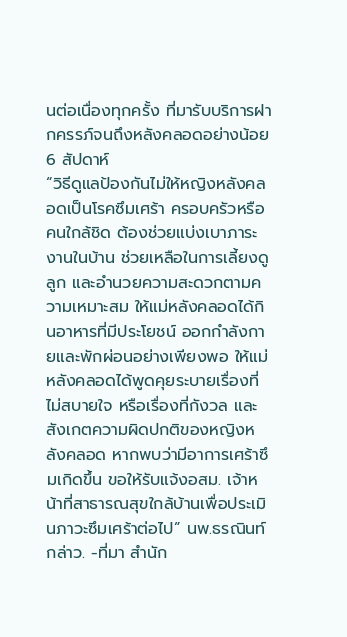นต่อเนื่องทุกครั้ง ที่มารับบริการฝากครรภ์จนถึงหลังคลอดอย่างน้อย 6 สัปดาห์
“วิธีดูแลป้องกันไม่ให้หญิงหลังคลอดเป็นโรคซึมเศร้า ครอบครัวหรือคนใกล้ชิด ต้องช่วยแบ่งเบาภาระงานในบ้าน ช่วยเหลือในการเลี้ยงดูลูก และอำนวยความสะดวกตามความเหมาะสม ให้แม่หลังคลอดได้กินอาหารที่มีประโยชน์ ออกกำลังกายและพักผ่อนอย่างเพียงพอ ให้แม่หลังคลอดได้พูดคุยระบายเรื่องที่ไม่สบายใจ หรือเรื่องที่กังวล และสังเกตความผิดปกติของหญิงหลังคลอด หากพบว่ามีอาการเศร้าซึมเกิดขึ้น ขอให้รับแจ้งอสม. เจ้าหน้าที่สาธารณสุขใกล้บ้านเพื่อประเมินภาวะซึมเศร้าต่อไป” นพ.ธรณินท์กล่าว. -ที่มา สำนัก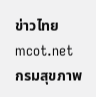ข่าวไทย mcot.net
กรมสุขภาพ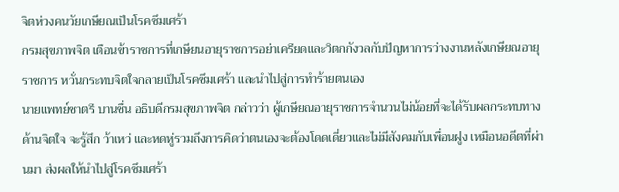จิตห่วงคนวัยเกษียณเป็นโรคซึมเศร้า
กรมสุขภาพจิต เตือนข้าราชการที่เกษียนอายุราชการอย่าเครียดและวิตกกังวลกับปัญหาการว่างงานหลังเกษียณอายุราชการ หวั่นกระทบจิตใจกลายเป็นโรคซึมเศร้า และนำไปสู่การทำร้ายตนเอง
นายแพทย์ชาตรี บานชื่น อธิบดีกรมสุขภาพจิต กล่าวว่า ผู้เกษียณอายุราชการจำนวนไม่น้อยที่จะได้รับผลกระทบทางด้านจิตใจ จะรู้สึก ว้าเหว่ และหดหู่รวมถึงการคิดว่าตนเองจะต้องโดดเดี่ยวและไม่มีสังคมกับเพื่อนฝูง เหมือนอดีตที่ผ่านมา ส่งผลให้นำไปสู่โรคซึมเศร้า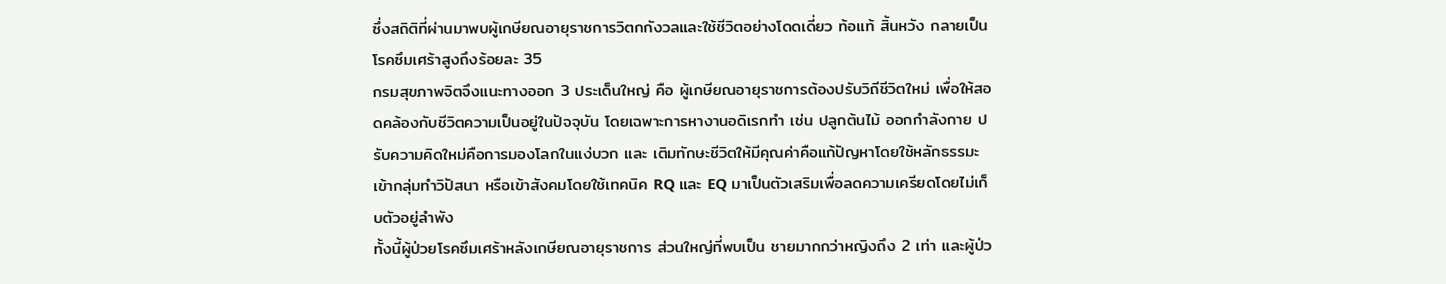ซึ่งสถิติที่ผ่านมาพบผู้เกษียณอายุราชการวิตกกังวลและใช้ชีวิตอย่างโดดเดี่ยว ท้อแท้ สิ้นหวัง กลายเป็นโรคซึมเศร้าสูงถึงร้อยละ 35
กรมสุขภาพจิตจึงแนะทางออก 3 ประเด็นใหญ่ คือ ผู้เกษียณอายุราชการต้องปรับวิถีชีวิตใหม่ เพื่อให้สอดคล้องกับชีวิตความเป็นอยู่ในปัจจุบัน โดยเฉพาะการหางานอดิเรกทำ เช่น ปลูกต้นไม้ ออกกำลังกาย ปรับความคิดใหม่คือการมองโลกในแง่บวก และ เติมทักษะชีวิตให้มีคุณค่าคือแก้ปัญหาโดยใช้หลักธรรมะ เข้ากลุ่มทำวิปัสนา หรือเข้าสังคมโดยใช้เทคนิค RQ และ EQ มาเป็นตัวเสริมเพื่อลดความเครียดโดยไม่เก็บตัวอยู่ลำพัง
ทั้งนี้ผู้ป่วยโรคซึมเศร้าหลังเกษียณอายุราชการ ส่วนใหญ่ที่พบเป็น ชายมากกว่าหญิงถึง 2 เท่า และผู้ป่ว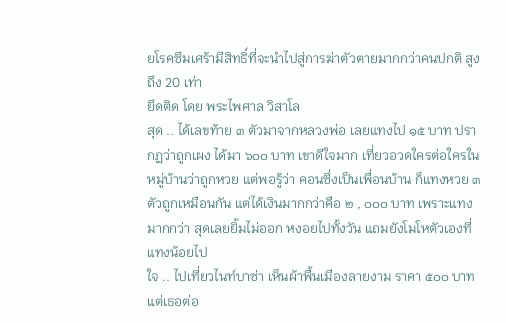ยโรคซึมเศร้ามีสิทธิ์ที่จะนำไปสู่การฆ่าตัวตายมากกว่าคนปกติ สูงถึง 20 เท่า
ยึดติด โดย พระไพศาล วิสาโล
สุด .. ได้เลขท้าย ๓ ตัวมาจากหลวงพ่อ เลยแทงไป ๑๕ บาท ปรากฏว่าถูกเผง ได้มา ๖๐๐ บาท เขาดีใจมาก เที่ยวอวดใครต่อใครในหมู่บ้านว่าถูกหวย แต่พอรู้ว่า คอนซึ่งเป็นเพื่อนบ้าน ก็แทงหวย ๓ ตัวถูกเหมือนกัน แต่ได้เงินมากกว่าคือ ๒ , ๐๐๐ บาท เพราะแทงมากกว่า สุดเลยยิ้มไม่ออก หงอยไปทั้งวัน แถมยังโมโหตัวเองที่แทงน้อยไป
ใจ .. ไปเที่ยวไนท์บาซ่า เห็นผ้าพื้นเมืองลายงาม ราคา ๕๐๐ บาท แต่เธอต่อ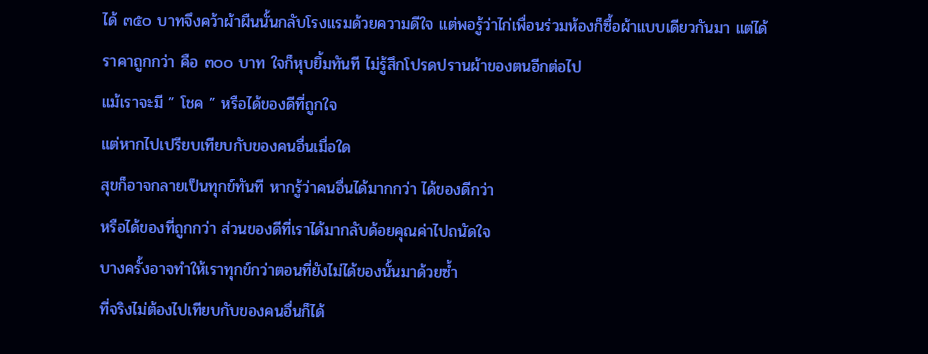ได้ ๓๕๐ บาทจึงคว้าผ้าผืนนั้นกลับโรงแรมด้วยความดีใจ แต่พอรู้ว่าไก่เพื่อนร่วมห้องก็ซื้อผ้าแบบเดียวกันมา แต่ได้ราคาถูกกว่า คือ ๓๐๐ บาท ใจก็หุบยิ้มทันที ไม่รู้สึกโปรดปรานผ้าของตนอีกต่อไป
แม้เราจะมี ” โชค ” หรือได้ของดีที่ถูกใจ
แต่หากไปเปรียบเทียบกับของคนอื่นเมื่อใด
สุขก็อาจกลายเป็นทุกข์ทันที หากรู้ว่าคนอื่นได้มากกว่า ได้ของดีกว่า
หรือได้ของที่ถูกกว่า ส่วนของดีที่เราได้มากลับด้อยคุณค่าไปถนัดใจ
บางครั้งอาจทำให้เราทุกข์กว่าตอนที่ยังไม่ได้ของนั้นมาด้วยซ้ำ
ที่จริงไม่ต้องไปเทียบกับของคนอื่นก็ได้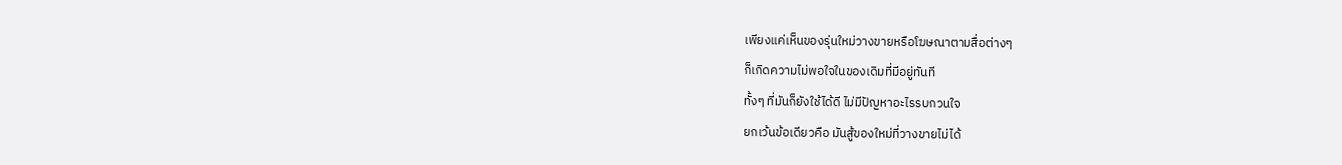เพียงแค่เห็นของรุ่นใหม่วางขายหรือโฆษณาตามสื่อต่างๆ
ก็เกิดความไม่พอใจในของเดิมที่มีอยู่ทันที
ทั้งๆ ที่มันก็ยังใช้ได้ดี ไม่มีปัญหาอะไรรบกวนใจ
ยกเว้นข้อเดียวคือ มันสู้ของใหม่ที่วางขายไม่ได้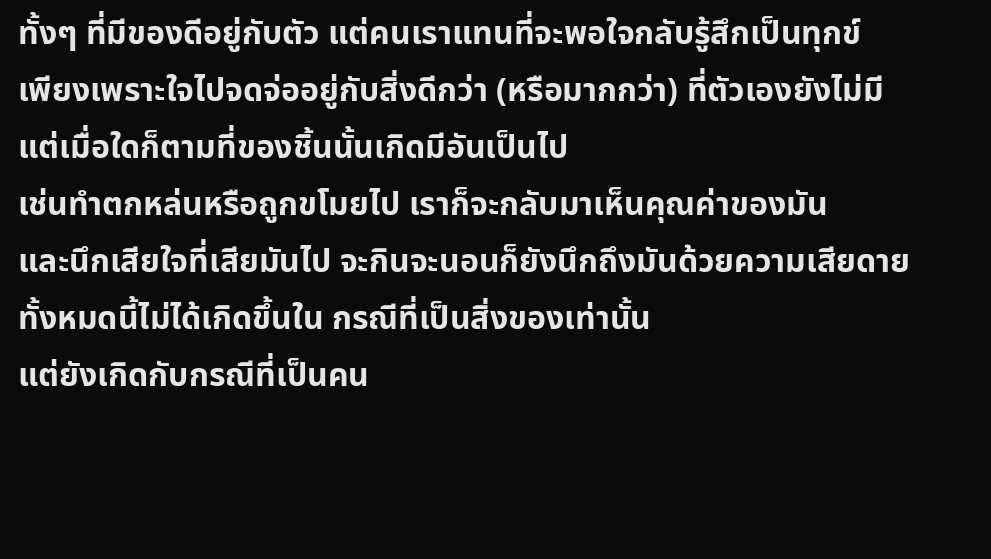ทั้งๆ ที่มีของดีอยู่กับตัว แต่คนเราแทนที่จะพอใจกลับรู้สึกเป็นทุกข์
เพียงเพราะใจไปจดจ่ออยู่กับสิ่งดีกว่า (หรือมากกว่า) ที่ตัวเองยังไม่มี
แต่เมื่อใดก็ตามที่ของชิ้นนั้นเกิดมีอันเป็นไป
เช่นทำตกหล่นหรือถูกขโมยไป เราก็จะกลับมาเห็นคุณค่าของมัน
และนึกเสียใจที่เสียมันไป จะกินจะนอนก็ยังนึกถึงมันด้วยความเสียดาย
ทั้งหมดนี้ไม่ได้เกิดขึ้นใน กรณีที่เป็นสิ่งของเท่านั้น
แต่ยังเกิดกับกรณีที่เป็นคน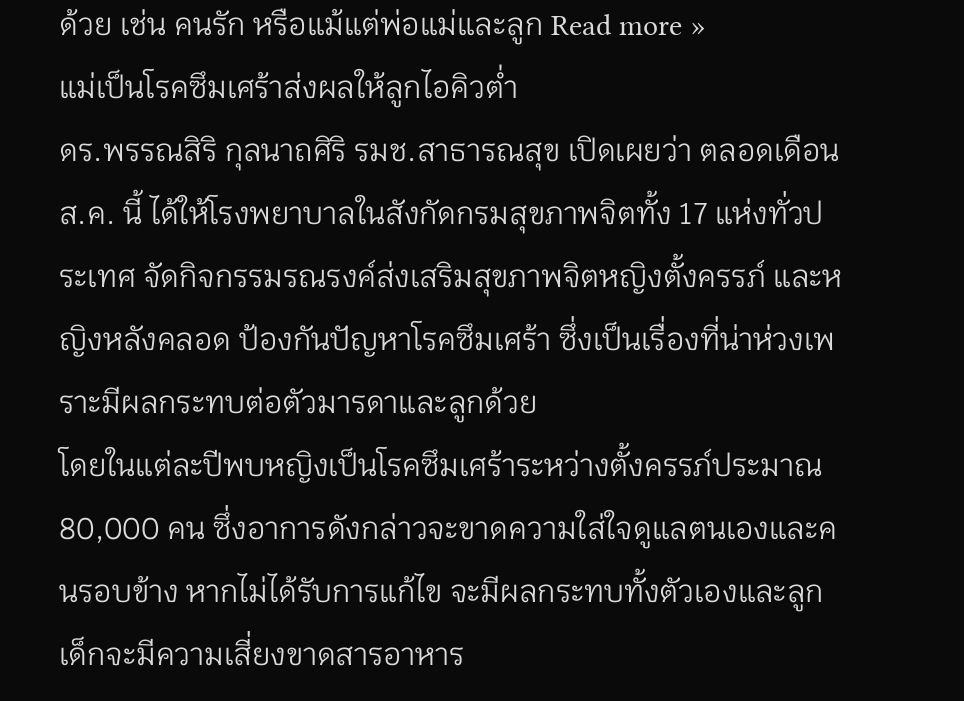ด้วย เช่น คนรัก หรือแม้แต่พ่อแม่และลูก Read more »
แม่เป็นโรคซึมเศร้าส่งผลให้ลูกไอคิวต่ำ
ดร.พรรณสิริ กุลนาถศิริ รมช.สาธารณสุข เปิดเผยว่า ตลอดเดือน ส.ค. นี้ ได้ให้โรงพยาบาลในสังกัดกรมสุขภาพจิตทั้ง 17 แห่งทั่วประเทศ จัดกิจกรรมรณรงค์ส่งเสริมสุขภาพจิตหญิงตั้งครรภ์ และหญิงหลังคลอด ป้องกันปัญหาโรคซึมเศร้า ซึ่งเป็นเรื่องที่น่าห่วงเพราะมีผลกระทบต่อตัวมารดาและลูกด้วย
โดยในแต่ละปีพบหญิงเป็นโรคซึมเศร้าระหว่างตั้งครรภ์ประมาณ 80,000 คน ซึ่งอาการดังกล่าวจะขาดความใส่ใจดูแลตนเองและคนรอบข้าง หากไม่ได้รับการแก้ไข จะมีผลกระทบทั้งตัวเองและลูก เด็กจะมีความเสี่ยงขาดสารอาหาร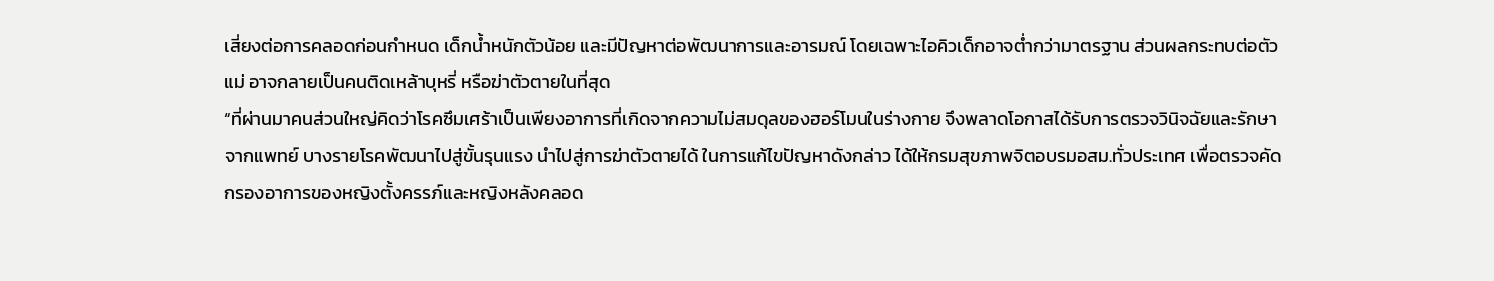เสี่ยงต่อการคลอดก่อนกำหนด เด็กน้ำหนักตัวน้อย และมีปัญหาต่อพัฒนาการและอารมณ์ โดยเฉพาะไอคิวเด็กอาจต่ำกว่ามาตรฐาน ส่วนผลกระทบต่อตัวแม่ อาจกลายเป็นคนติดเหล้าบุหรี่ หรือฆ่าตัวตายในที่สุด
“ที่ผ่านมาคนส่วนใหญ่คิดว่าโรคซึมเศร้าเป็นเพียงอาการที่เกิดจากความไม่สมดุลของฮอร์โมนในร่างกาย จึงพลาดโอกาสได้รับการตรวจวินิจฉัยและรักษาจากแพทย์ บางรายโรคพัฒนาไปสู่ขั้นรุนแรง นำไปสู่การฆ่าตัวตายได้ ในการแก้ไขปัญหาดังกล่าว ได้ให้กรมสุขภาพจิตอบรมอสม.ทั่วประเทศ เพื่อตรวจคัดกรองอาการของหญิงตั้งครรภ์และหญิงหลังคลอด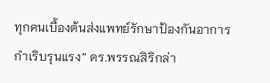ทุกคนเบื้องต้นส่งแพทย์รักษาป้องกันอาการกำเริบรุนแรง” ดร.พรรณสิริกล่า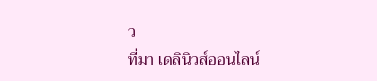ว
ที่มา เดลินิวส์ออนไลน์